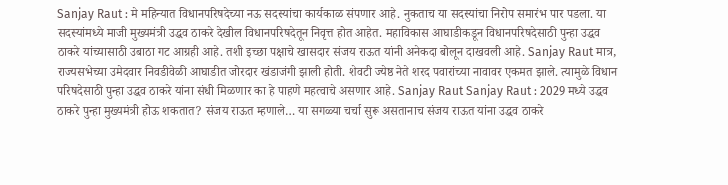Sanjay Raut : मे महिन्यात विधानपरिषदेच्या नऊ सदस्यांचा कार्यकाळ संपणार आहे. नुकताच या सदस्यांचा निरोप समारंभ पार पडला. या सदस्यांमध्ये माजी मुख्यमंत्री उद्धव ठाकरे देखील विधानपरिषदेतून निवृत्त होत आहेत. महाविकास आघाडीकडून विधानपरिषदेसाठी पुन्हा उद्धव ठाकरे यांच्यासाठी उबाठा गट आग्रही आहे. तशी इच्छा पक्षाचे खासदार संजय राऊत यांनी अनेकदा बोलून दाखवली आहे. Sanjay Raut मात्र, राज्यसभेच्या उमेदवार निवडीवेळी आघाडीत जोरदार खंडाजंगी झाली होती. शेवटी ज्येष्ठ नेते शरद पवारांच्या नावावर एकमत झाले. त्यामुळे विधान परिषदेसाठी पुन्हा उद्धव ठाकरे यांना संधी मिळणार का हे पाहणे महत्वाचे असणार आहे. Sanjay Raut Sanjay Raut : 2029 मध्ये उद्धव ठाकरे पुन्हा मुख्यमंत्री होऊ शकतात? संजय राऊत म्हणाले… या सगळ्या चर्चा सुरू असतानाच संजय राऊत यांना उद्धव ठाकरे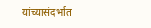यांच्यासंदर्भात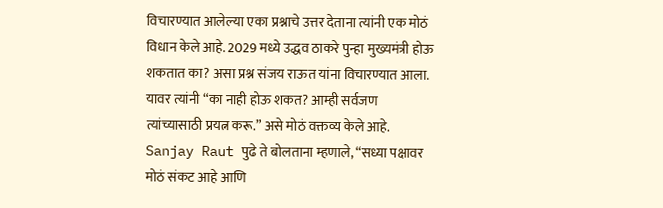विचारण्यात आलेल्या एका प्रश्नाचे उत्तर देताना त्यांनी एक मोठं विधान केले आहे. 2029 मध्ये उद्धव ठाकरे पुन्हा मुख्यमंत्री होऊ शकतात का? असा प्रश्न संजय राऊत यांना विचारण्यात आला. यावर त्यांनी “का नाही होऊ शकत? आम्ही सर्वजण त्यांच्यासाठी प्रयत्न करू.” असे मोठं वक्तव्य केले आहे. Sanjay Raut पुढे ते बोलताना म्हणाले, “सध्या पक्षावर मोठं संकट आहे आणि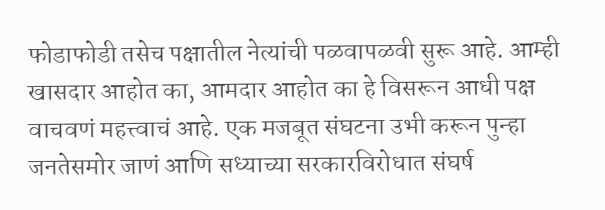फोडाफोडी तसेच पक्षातील नेत्यांची पळवापळवी सुरू आहे. आम्ही खासदार आहोत का, आमदार आहोत का हे विसरून आधी पक्ष वाचवणं महत्त्वाचं आहे. एक मजबूत संघटना उभी करून पुन्हा जनतेसमोर जाणं आणि सध्याच्या सरकारविरोधात संघर्ष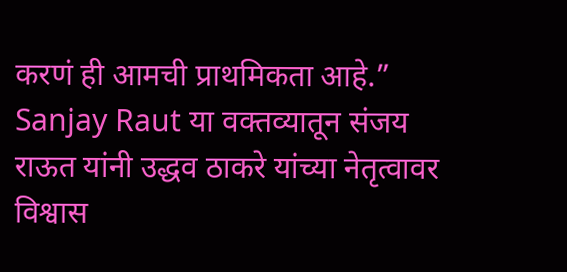करणं ही आमची प्राथमिकता आहे.” Sanjay Raut या वक्तव्यातून संजय राऊत यांनी उद्धव ठाकरे यांच्या नेतृत्वावर विश्वास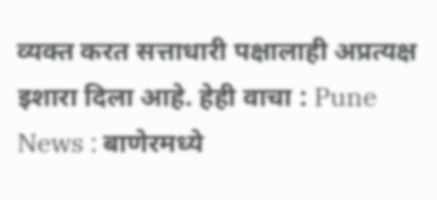व्यक्त करत सत्ताधारी पक्षालाही अप्रत्यक्ष इशारा दिला आहे. हेही वाचा : Pune News : बाणेरमध्ये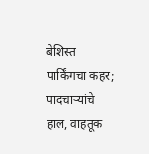बेशिस्त पार्किंगचा कहर; पादचाऱ्यांचे हाल, वाहतूक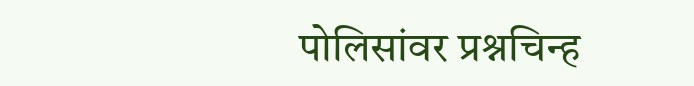पोलिसांवर प्रश्नचिन्ह